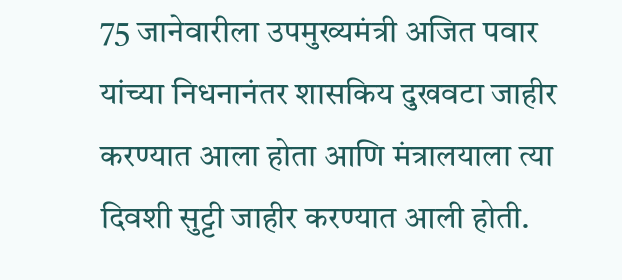75 जानेवारीला उपमुख्यमंत्री अजित पवार यांच्या निधनानंतर शासकिय दुखवटा जाहीर करण्यात आला होता आणि मंत्रालयाला त्या दिवशी सुट्टी जाहीर करण्यात आली होती.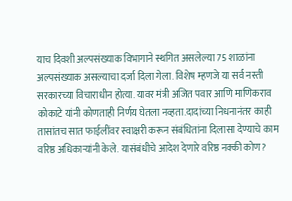याच दिवशी अल्पसंख्याक विभागाने स्थगित असलेल्या 75 शाळांना अल्पसंख्याक असल्याचा दर्जा दिला गेला. विशेष म्हणजे या सर्व नस्ती सरकारच्या विचाराधीन होत्या. यावर मंत्री अजित पवार आणि माणिकराव कोकाटे यांनी कोणताही निर्णय घेतला नव्हता.दादांच्या निधनानंतर काही तासांतच सात फाईलींवर स्वाक्षरी करून संबंधितांना दिलासा देण्याचे काम वरिष्ठ अधिकाऱ्यांनी केले. यासंबंधीचे आदेश देणारे वरिष्ठ नक्की कोण?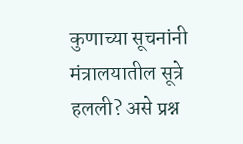कुणाच्या सूचनांनी मंत्रालयातील सूत्रे हलली? असे प्रश्न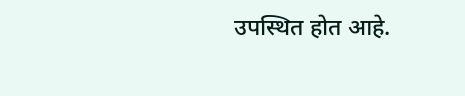उपस्थित होत आहे.